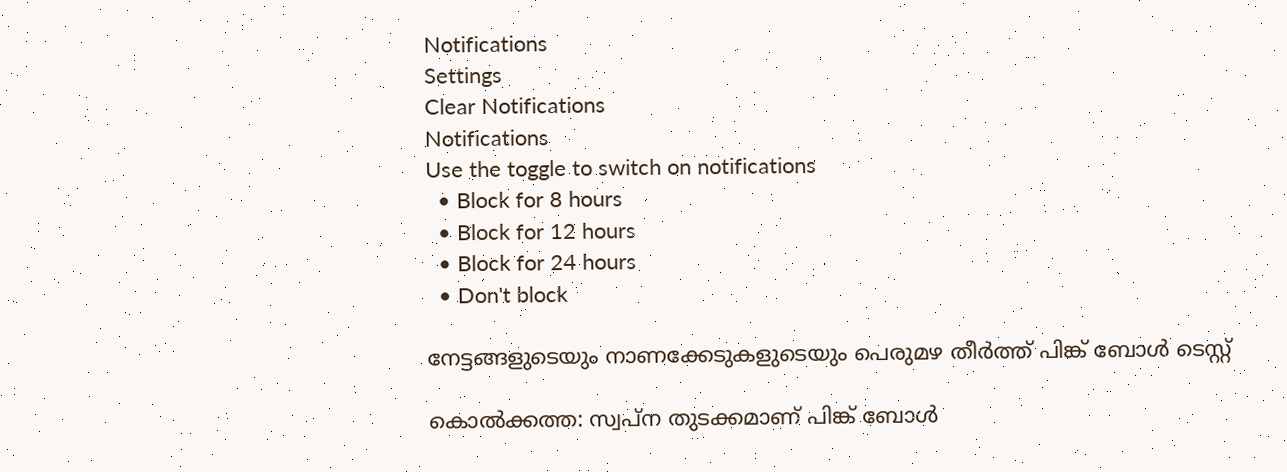Notifications
Settings
Clear Notifications
Notifications
Use the toggle to switch on notifications
  • Block for 8 hours
  • Block for 12 hours
  • Block for 24 hours
  • Don't block

നേട്ടങ്ങളുടെയും നാണക്കേടുകളുടെയും പെരുമഴ തീര്‍ത്ത് പിങ്ക് ബോള്‍ ടെസ്റ്റ്

കൊല്‍ക്കത്ത: സ്വപ്‌ന തുടക്കമാണ് പിങ്ക് ബോള്‍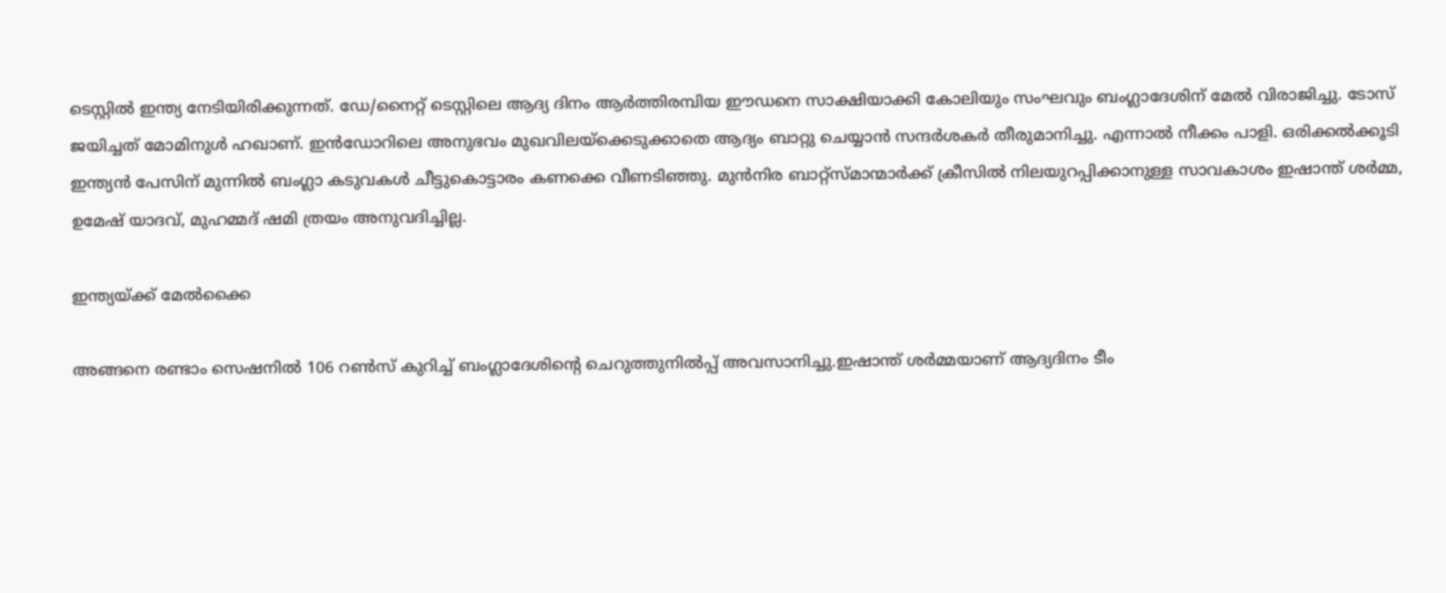ടെസ്റ്റില്‍ ഇന്ത്യ നേടിയിരിക്കുന്നത്. ഡേ/നൈറ്റ് ടെസ്റ്റിലെ ആദ്യ ദിനം ആര്‍ത്തിരമ്പിയ ഈഡനെ സാക്ഷിയാക്കി കോലിയും സംഘവും ബംഗ്ലാദേശിന് മേല്‍ വിരാജിച്ചു. ടോസ് ജയിച്ചത് മോമിനുള്‍ ഹഖാണ്. ഇന്‍ഡോറിലെ അനുഭവം മുഖവിലയ്‌ക്കെടുക്കാതെ ആദ്യം ബാറ്റു ചെയ്യാന്‍ സന്ദര്‍ശകര്‍ തീരുമാനിച്ചു. എന്നാല്‍ നീക്കം പാളി. ഒരിക്കല്‍ക്കൂടി ഇന്ത്യന്‍ പേസിന് മുന്നില്‍ ബംഗ്ലാ കടുവകള്‍ ചീട്ടുകൊട്ടാരം കണക്കെ വീണടിഞ്ഞു. മുന്‍നിര ബാറ്റ്‌സ്മാന്മാര്‍ക്ക് ക്രീസില്‍ നിലയുറപ്പിക്കാനുള്ള സാവകാശം ഇഷാന്ത് ശര്‍മ്മ, ഉമേഷ് യാദവ്, മുഹമ്മദ് ഷമി ത്രയം അനുവദിച്ചില്ല.

ഇന്ത്യയ്ക്ക് മേൽക്കൈ

അങ്ങനെ രണ്ടാം സെഷനില്‍ 106 റണ്‍സ് കുറിച്ച് ബംഗ്ലാദേശിന്റെ ചെറുത്തുനില്‍പ്പ് അവസാനിച്ചു.ഇഷാന്ത് ശര്‍മ്മയാണ് ആദ്യദിനം ടീം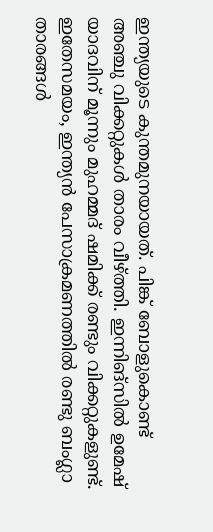ഇന്ത്യയുടെ കുന്തമുനയായത്. പിങ്ക് ബോളുകൊണ്ട് അഞ്ചു വിക്കറ്റുകള്‍ താരം വീഴ്ത്തി. ഇന്നിങ്‌സില്‍ ഉമേഷ് യാദവിന് മൂന്നും മുഹമ്മദ് ഷമിക്ക് രണ്ടും വിക്കറ്റുകളുണ്ട്. ഇതേസമയം, ഇന്ത്യന്‍ പേസാക്രമണത്തില്‍ രണ്ടു ബംഗ്ലാ താരങ്ങള്‍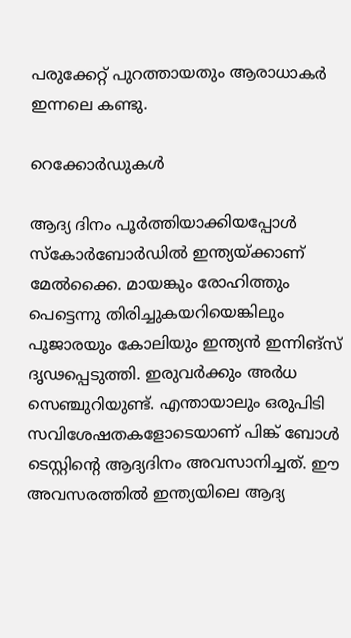പരുക്കേറ്റ് പുറത്തായതും ആരാധാകര്‍ ഇന്നലെ കണ്ടു.

റെക്കോർഡുകൾ

ആദ്യ ദിനം പൂര്‍ത്തിയാക്കിയപ്പോള്‍ സ്‌കോര്‍ബോര്‍ഡില്‍ ഇന്ത്യയ്ക്കാണ് മേല്‍ക്കൈ. മായങ്കും രോഹിത്തും പെട്ടെന്നു തിരിച്ചുകയറിയെങ്കിലും പൂജാരയും കോലിയും ഇന്ത്യന്‍ ഇന്നിങ്‌സ് ദൃഢപ്പെടുത്തി. ഇരുവര്‍ക്കും അര്‍ധ സെഞ്ചുറിയുണ്ട്. എന്തായാലും ഒരുപിടി സവിശേഷതകളോടെയാണ് പിങ്ക് ബോള്‍ ടെസ്റ്റിന്റെ ആദ്യദിനം അവസാനിച്ചത്. ഈ അവസരത്തില്‍ ഇന്ത്യയിലെ ആദ്യ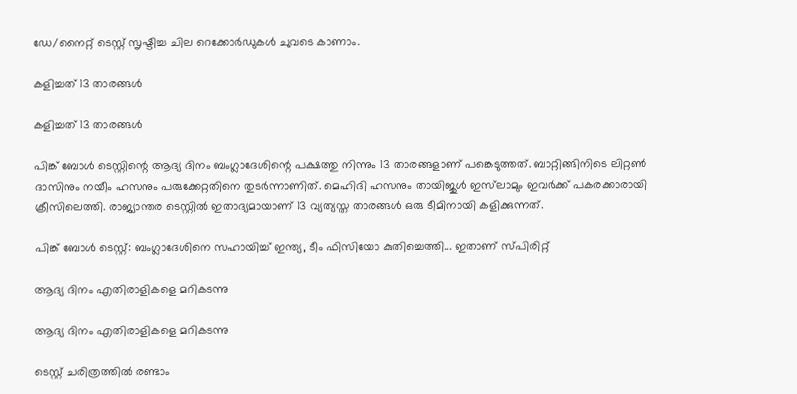ഡേ/നൈറ്റ് ടെസ്റ്റ് സൃഷ്ടിച്ച ചില റെക്കോര്‍ഡുകള്‍ ചുവടെ കാണാം.

കളിച്ചത് 13 താരങ്ങള്‍

കളിച്ചത് 13 താരങ്ങള്‍

പിങ്ക് ബോള്‍ ടെസ്റ്റിന്റെ ആദ്യ ദിനം ബംഗ്ലാദേശിന്റെ പക്ഷത്തു നിന്നും 13 താരങ്ങളാണ് പങ്കെടുത്തത്. ബാറ്റിങ്ങിനിടെ ലിറ്റണ്‍ ദാസിനും നയീം ഹസനും പരുക്കേറ്റതിനെ തുടര്‍ന്നാണിത്. മെഹിദി ഹസനും തായിജുള്‍ ഇസ്‌ലാമും ഇവര്‍ക്ക് പകരക്കാരായി ക്രീസിലെത്തി. രാജ്യാന്തര ടെസ്റ്റില്‍ ഇതാദ്യമായാണ് 13 വ്യത്യസ്ത താരങ്ങള്‍ ഒരു ടീമിനായി കളിക്കുന്നത്.

പിങ്ക് ബോള്‍ ടെസ്റ്റ്: ബംഗ്ലാദേശിനെ സഹായിച്ച് ഇന്ത്യ, ടീം ഫിസിയോ കുതിച്ചെത്തി... ഇതാണ് സ്പിരിറ്റ്

ആദ്യ ദിനം എതിരാളികളെ മറികടന്നു

ആദ്യ ദിനം എതിരാളികളെ മറികടന്നു

ടെസ്റ്റ് ചരിത്രത്തില്‍ രണ്ടാം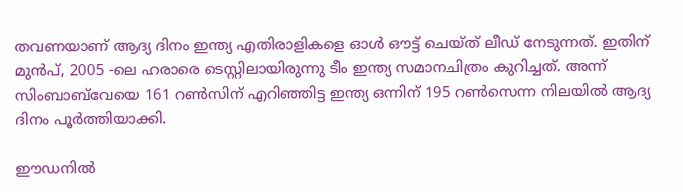തവണയാണ് ആദ്യ ദിനം ഇന്ത്യ എതിരാളികളെ ഓള്‍ ഔട്ട് ചെയ്ത് ലീഡ് നേടുന്നത്. ഇതിന് മുന്‍പ്, 2005 -ലെ ഹരാരെ ടെസ്റ്റിലായിരുന്നു ടീം ഇന്ത്യ സമാനചിത്രം കുറിച്ചത്. അന്ന് സിംബാബ്‌വേയെ 161 റണ്‍സിന് എറിഞ്ഞിട്ട ഇന്ത്യ ഒന്നിന് 195 റണ്‍സെന്ന നിലയില്‍ ആദ്യ ദിനം പൂര്‍ത്തിയാക്കി.

ഈഡനില്‍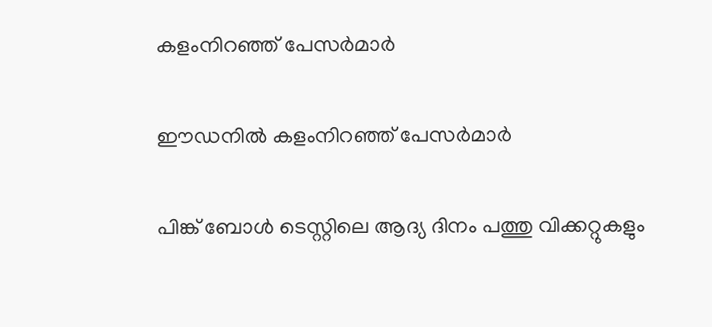കളംനിറഞ്ഞ് പേസര്‍മാര്‍

ഈഡനില്‍ കളംനിറഞ്ഞ് പേസര്‍മാര്‍

പിങ്ക് ബോള്‍ ടെസ്റ്റിലെ ആദ്യ ദിനം പത്തു വിക്കറ്റുകളും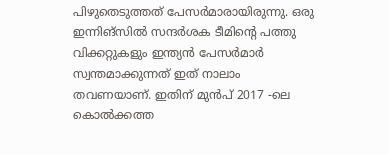പിഴുതെടുത്തത് പേസര്‍മാരായിരുന്നു. ഒരു ഇന്നിങ്‌സില്‍ സന്ദര്‍ശക ടീമിന്റെ പത്തു വിക്കറ്റുകളും ഇന്ത്യന്‍ പേസര്‍മാര്‍ സ്വന്തമാക്കുന്നത് ഇത് നാലാം തവണയാണ്. ഇതിന് മുന്‍പ് 2017 -ലെ കൊല്‍ക്കത്ത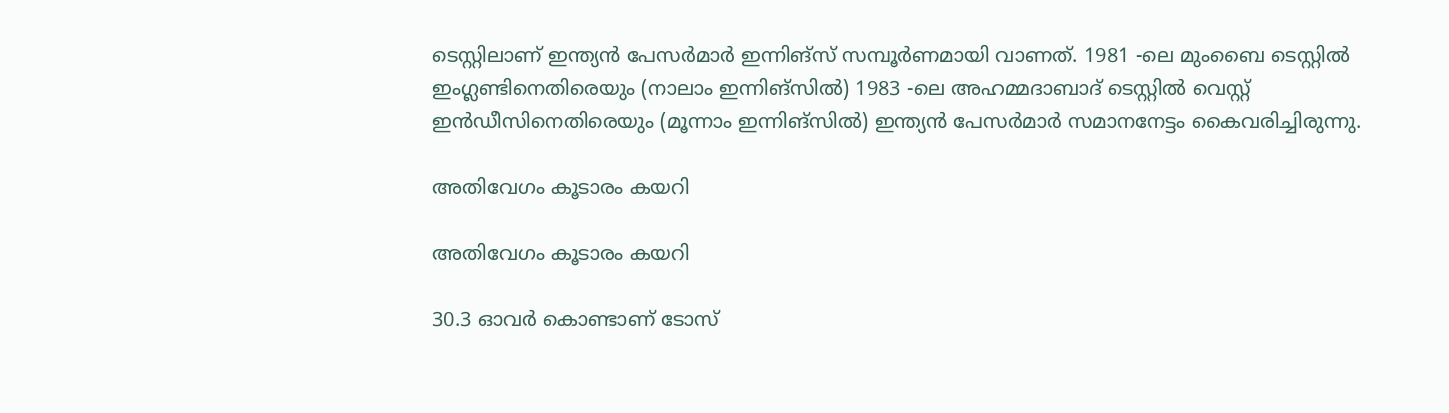ടെസ്റ്റിലാണ് ഇന്ത്യന്‍ പേസര്‍മാര്‍ ഇന്നിങ്‌സ് സമ്പൂര്‍ണമായി വാണത്. 1981 -ലെ മുംബൈ ടെസ്റ്റില്‍ ഇംഗ്ലണ്ടിനെതിരെയും (നാലാം ഇന്നിങ്‌സില്‍) 1983 -ലെ അഹമ്മദാബാദ് ടെസ്റ്റില്‍ വെസ്റ്റ് ഇന്‍ഡീസിനെതിരെയും (മൂന്നാം ഇന്നിങ്‌സില്‍) ഇന്ത്യന്‍ പേസര്‍മാര്‍ സമാനനേട്ടം കൈവരിച്ചിരുന്നു.

അതിവേഗം കൂടാരം കയറി

അതിവേഗം കൂടാരം കയറി

30.3 ഓവര്‍ കൊണ്ടാണ് ടോസ്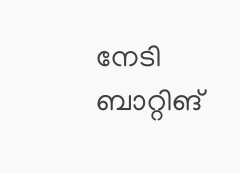നേടി ബാറ്റിങ്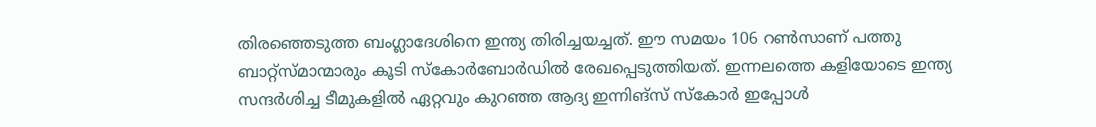തിരഞ്ഞെടുത്ത ബംഗ്ലാദേശിനെ ഇന്ത്യ തിരിച്ചയച്ചത്. ഈ സമയം 106 റണ്‍സാണ് പത്തു ബാറ്റ്‌സ്മാന്മാരും കൂടി സ്‌കോര്‍ബോര്‍ഡില്‍ രേഖപ്പെടുത്തിയത്. ഇന്നലത്തെ കളിയോടെ ഇന്ത്യ സന്ദര്‍ശിച്ച ടീമുകളില്‍ ഏറ്റവും കുറഞ്ഞ ആദ്യ ഇന്നിങ്‌സ് സ്‌കോര്‍ ഇപ്പോള്‍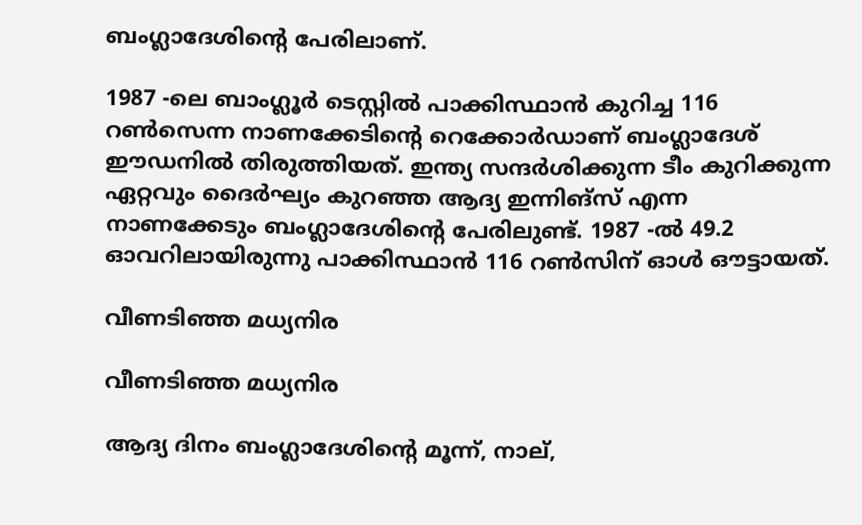ബംഗ്ലാദേശിന്റെ പേരിലാണ്.

1987 -ലെ ബാംഗ്ലൂര്‍ ടെസ്റ്റില്‍ പാക്കിസ്ഥാന്‍ കുറിച്ച 116 റണ്‍സെന്ന നാണക്കേടിന്റെ റെക്കോര്‍ഡാണ് ബംഗ്ലാദേശ് ഈഡനില്‍ തിരുത്തിയത്. ഇന്ത്യ സന്ദര്‍ശിക്കുന്ന ടീം കുറിക്കുന്ന ഏറ്റവും ദൈര്‍ഘ്യം കുറഞ്ഞ ആദ്യ ഇന്നിങ്‌സ് എന്ന നാണക്കേടും ബംഗ്ലാദേശിന്റെ പേരിലുണ്ട്. 1987 -ല്‍ 49.2 ഓവറിലായിരുന്നു പാക്കിസ്ഥാന്‍ 116 റണ്‍സിന് ഓള്‍ ഔട്ടായത്.

വീണടിഞ്ഞ മധ്യനിര

വീണടിഞ്ഞ മധ്യനിര

ആദ്യ ദിനം ബംഗ്ലാദേശിന്റെ മൂന്ന്, നാല്,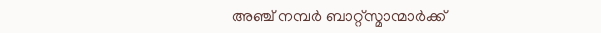അഞ്ച് നമ്പര്‍ ബാറ്റ്‌സ്മാന്മാര്‍ക്ക്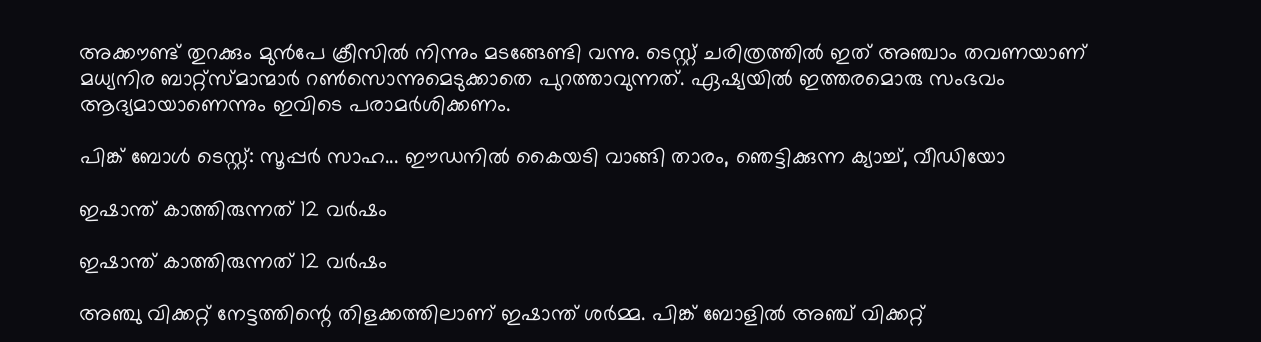അക്കൗണ്ട് തുറക്കും മുന്‍പേ ക്രീസില്‍ നിന്നും മടങ്ങേണ്ടി വന്നു. ടെസ്റ്റ് ചരിത്രത്തില്‍ ഇത് അഞ്ചാം തവണയാണ് മധ്യനിര ബാറ്റ്‌സ്മാന്മാര്‍ റണ്‍സൊന്നുമെടുക്കാതെ പുറത്താവുന്നത്. ഏഷ്യയില്‍ ഇത്തരമൊരു സംഭവം ആദ്യമായാണെന്നും ഇവിടെ പരാമര്‍ശിക്കണം.

പിങ്ക് ബോള്‍ ടെസ്റ്റ്: സൂപ്പര്‍ സാഹ... ഈഡനില്‍ കൈയടി വാങ്ങി താരം, ഞെട്ടിക്കുന്ന ക്യാച്ച്, വീഡിയോ

ഇഷാന്ത് കാത്തിരുന്നത് 12 വര്‍ഷം

ഇഷാന്ത് കാത്തിരുന്നത് 12 വര്‍ഷം

അഞ്ചു വിക്കറ്റ് നേട്ടത്തിന്റെ തിളക്കത്തിലാണ് ഇഷാന്ത് ശര്‍മ്മ. പിങ്ക് ബോളില്‍ അഞ്ച് വിക്കറ്റ്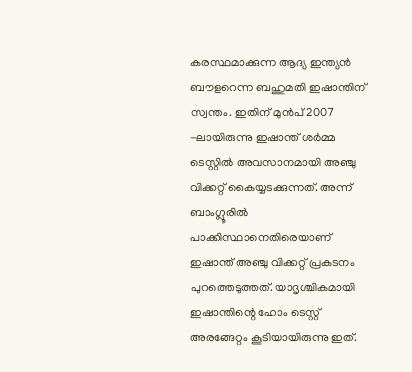കരസ്ഥമാക്കുന്ന ആദ്യ ഇന്ത്യന്‍ ബൗളറെന്ന ബഹുമതി ഇഷാന്തിന് സ്വന്തം. ഇതിന് മുന്‍പ് 2007 -ലായിരുന്നു ഇഷാന്ത് ശര്‍മ്മ ടെസ്റ്റില്‍ അവസാനമായി അഞ്ചു വിക്കറ്റ് കൈയ്യടക്കുന്നത്. അന്ന് ബാംഗ്ലൂരില്‍ പാക്കിസ്ഥാനെതിരെയാണ് ഇഷാന്ത് അഞ്ചു വിക്കറ്റ് പ്രകടനം പുറത്തെടുത്തത്. യാദൃശ്ചികമായി ഇഷാന്തിന്റെ ഹോം ടെസ്റ്റ് അരങ്ങേറ്റം കൂടിയായിരുന്നു ഇത്.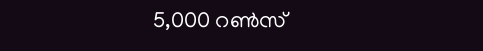5,000 റണ്‍സ്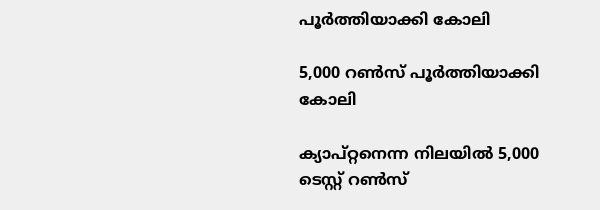പൂര്‍ത്തിയാക്കി കോലി

5,000 റണ്‍സ് പൂര്‍ത്തിയാക്കി കോലി

ക്യാപ്റ്റനെന്ന നിലയില്‍ 5,000 ടെസ്റ്റ് റണ്‍സ്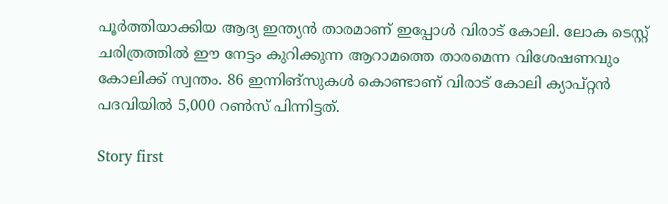പൂര്‍ത്തിയാക്കിയ ആദ്യ ഇന്ത്യന്‍ താരമാണ് ഇപ്പോള്‍ വിരാട് കോലി. ലോക ടെസ്റ്റ് ചരിത്രത്തില്‍ ഈ നേട്ടം കുറിക്കുന്ന ആറാമത്തെ താരമെന്ന വിശേഷണവും കോലിക്ക് സ്വന്തം. 86 ഇന്നിങ്‌സുകള്‍ കൊണ്ടാണ് വിരാട് കോലി ക്യാപ്റ്റന്‍ പദവിയില്‍ 5,000 റണ്‍സ് പിന്നിട്ടത്.

Story first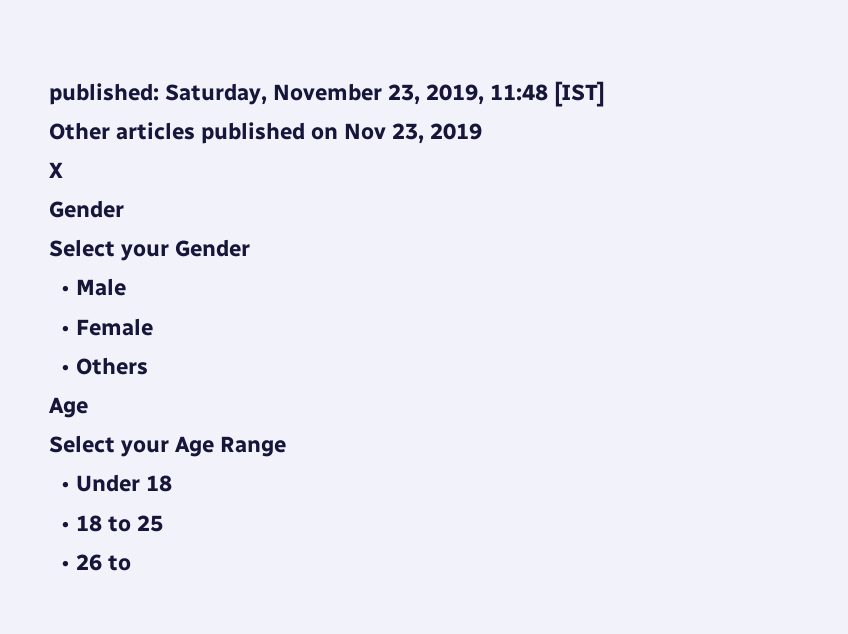published: Saturday, November 23, 2019, 11:48 [IST]
Other articles published on Nov 23, 2019
X
Gender
Select your Gender
  • Male
  • Female
  • Others
Age
Select your Age Range
  • Under 18
  • 18 to 25
  • 26 to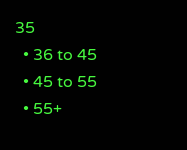35
  • 36 to 45
  • 45 to 55
  • 55+